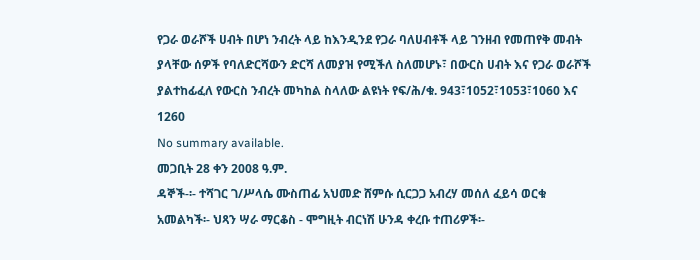የጋራ ወራሾች ሀብት በሆነ ንብረት ላይ ከእንዲንደ የጋራ ባለሀብቶች ላይ ገንዘብ የመጠየቅ መብት ያላቸው ሰዎች የባለድርሻውን ድርሻ ለመያዝ የሚችለ ስለመሆኑ፣ በውርስ ሀብት እና የጋራ ወራሾች ያልተከፊፈለ የውርስ ንብረት መካከል ስላለው ልዩነት የፍ/ሕ/ቁ. 943፣1052፣1053፣1060 እና 1260
No summary available.
መጋቢት 28 ቀን 2008 ዓ.ም.
ዳኞች-፡- ተሻገር ገ/ሥላሴ ሙስጠፊ አህመድ ሸምሱ ሲርጋጋ አብረሃ መሰለ ፈይሳ ወርቁ አመልካች፡- ህጻን ሣራ ማርቆስ - ሞግዚት ብርነሽ ሁንዳ ቀረቡ ተጠሪዎች፡-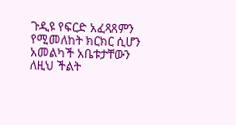ጉዲዩ የፍርድ አፈጻጸምን የሚመለከት ክርክር ሲሆን አመልካች አቤቱታቸውን ለዚህ ችልት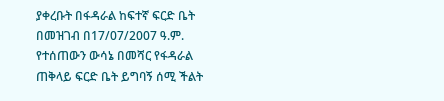ያቀረቡት በፋዳራል ከፍተኛ ፍርድ ቤት በመዝገብ በ17/07/2007 ዓ.ም.
የተሰጠውን ውሳኔ በመሻር የፋዳራል ጠቅላይ ፍርድ ቤት ይግባኝ ሰሚ ችልት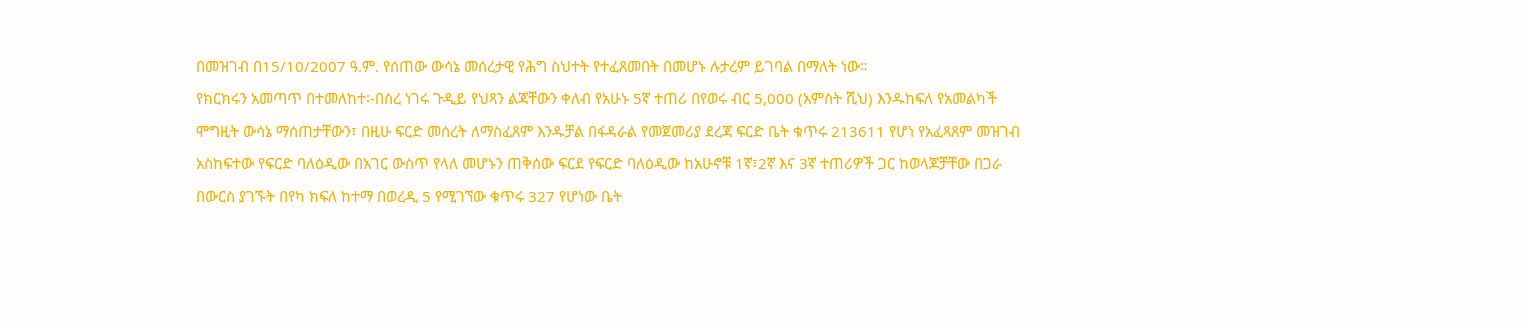በመዝገብ በ15/10/2007 ዓ.ም. የሰጠው ውሳኔ መሰረታዊ የሕግ ስህተት የተፈጸመበት በመሆኑ ሉታረም ይገባል በማለት ነው።
የክርክሩን አመጣጥ በተመለከተ፡-በስረ ነገሩ ጉዲይ የህጻን ልጃቸውን ቀለብ የአሁኑ 5ኛ ተጠሪ በየወሩ ብር 5,000 (አምስት ሺህ) እንዱከፍለ የአመልካች ሞግዚት ውሳኔ ማሰጠታቸውን፣ በዚሁ ፍርድ መሰረት ለማስፈጸም እንዱቻል በፋዳራል የመጀመሪያ ደረጃ ፍርድ ቤት ቁጥሩ 213611 የሆነ የአፈጻጸም መዝገብ አስከፍተው የፍርድ ባለዕዲው በአገር ውስጥ የላለ መሆኑን ጠቅሰው ፍርደ የፍርድ ባለዕዲው ከአሁኖቹ 1ኛ፣2ኛ እና 3ኛ ተጠሪዎች ጋር ከወላጆቻቸው በጋራ በውርስ ያገኙት በየካ ክፍለ ከተማ በወረዲ 5 የሚገኘው ቁጥሩ 327 የሆነው ቤት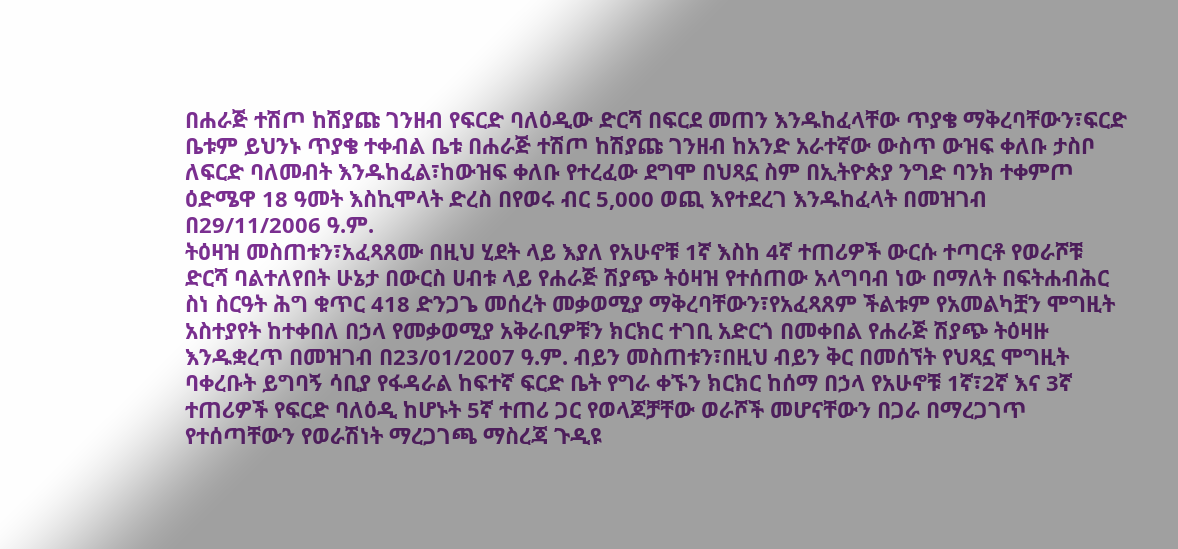በሐራጅ ተሽጦ ከሽያጩ ገንዘብ የፍርድ ባለዕዲው ድርሻ በፍርደ መጠን እንዱከፈላቸው ጥያቄ ማቅረባቸውን፣ፍርድ ቤቱም ይህንኑ ጥያቄ ተቀብል ቤቱ በሐራጅ ተሽጦ ከሽያጩ ገንዘብ ከአንድ አራተኛው ውስጥ ውዝፍ ቀለቡ ታስቦ ለፍርድ ባለመብት እንዱከፈል፣ከውዝፍ ቀለቡ የተረፈው ደግሞ በህጻኗ ስም በኢትዮጵያ ንግድ ባንክ ተቀምጦ ዕድሜዋ 18 ዓመት እስኪሞላት ድረስ በየወሩ ብር 5,000 ወጪ እየተደረገ እንዱከፈላት በመዝገብ በ29/11/2006 ዓ.ም.
ትዕዛዝ መስጠቱን፣አፈጻጸሙ በዚህ ሂደት ላይ እያለ የአሁኖቹ 1ኛ እስከ 4ኛ ተጠሪዎች ውርሱ ተጣርቶ የወራሾቹ ድርሻ ባልተለየበት ሁኔታ በውርስ ሀብቱ ላይ የሐራጅ ሽያጭ ትዕዛዝ የተሰጠው አላግባብ ነው በማለት በፍትሐብሕር ስነ ስርዓት ሕግ ቁጥር 418 ድንጋጌ መሰረት መቃወሚያ ማቅረባቸውን፣የአፈጻጸም ችልቱም የአመልካቿን ሞግዚት አስተያየት ከተቀበለ በኃላ የመቃወሚያ አቅራቢዎቹን ክርክር ተገቢ አድርጎ በመቀበል የሐራጅ ሽያጭ ትዕዛዙ እንዱቋረጥ በመዝገብ በ23/01/2007 ዓ.ም. ብይን መስጠቱን፣በዚህ ብይን ቅር በመሰኘት የህጻኗ ሞግዚት ባቀረቡት ይግባኝ ሳቢያ የፋዳራል ከፍተኛ ፍርድ ቤት የግራ ቀኙን ክርክር ከሰማ በኃላ የአሁኖቹ 1ኛ፣2ኛ እና 3ኛ ተጠሪዎች የፍርድ ባለዕዲ ከሆኑት 5ኛ ተጠሪ ጋር የወላጆቻቸው ወራሾች መሆናቸውን በጋራ በማረጋገጥ የተሰጣቸውን የወራሽነት ማረጋገጫ ማስረጃ ጉዲዩ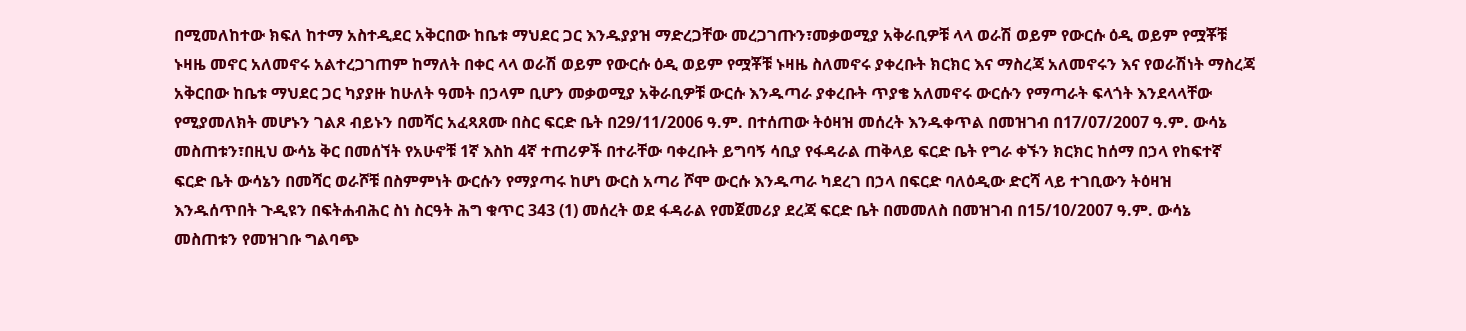በሚመለከተው ክፍለ ከተማ አስተዲደር አቅርበው ከቤቱ ማህደር ጋር እንዱያያዝ ማድረጋቸው መረጋገጡን፣መቃወሚያ አቅራቢዎቹ ላላ ወራሽ ወይም የውርሱ ዕዲ ወይም የሟቾቹ ኑዛዜ መኖር አለመኖሩ አልተረጋገጠም ከማለት በቀር ላላ ወራሽ ወይም የውርሱ ዕዲ ወይም የሟቾቹ ኑዛዜ ስለመኖሩ ያቀረቡት ክርክር እና ማስረጃ አለመኖሩን እና የወራሽነት ማስረጃ አቅርበው ከቤቱ ማህደር ጋር ካያያዙ ከሁለት ዓመት በኃላም ቢሆን መቃወሚያ አቅራቢዎቹ ውርሱ እንዱጣራ ያቀረቡት ጥያቄ አለመኖሩ ውርሱን የማጣራት ፍላጎት እንደላላቸው የሚያመለክት መሆኑን ገልጾ ብይኑን በመሻር አፈጻጸሙ በስር ፍርድ ቤት በ29/11/2006 ዓ.ም. በተሰጠው ትዕዛዝ መሰረት እንዱቀጥል በመዝገብ በ17/07/2007 ዓ.ም. ውሳኔ መስጠቱን፣በዚህ ውሳኔ ቅር በመሰኘት የአሁኖቹ 1ኛ እስከ 4ኛ ተጠሪዎች በተራቸው ባቀረቡት ይግባኝ ሳቢያ የፋዳራል ጠቅላይ ፍርድ ቤት የግራ ቀኙን ክርክር ከሰማ በኃላ የከፍተኛ ፍርድ ቤት ውሳኔን በመሻር ወራሾቹ በስምምነት ውርሱን የማያጣሩ ከሆነ ውርስ አጣሪ ሾሞ ውርሱ እንዱጣራ ካደረገ በኃላ በፍርድ ባለዕዲው ድርሻ ላይ ተገቢውን ትዕዛዝ እንዱሰጥበት ጉዲዩን በፍትሐብሕር ስነ ስርዓት ሕግ ቁጥር 343 (1) መሰረት ወደ ፋዳራል የመጀመሪያ ደረጃ ፍርድ ቤት በመመለስ በመዝገብ በ15/10/2007 ዓ.ም. ውሳኔ መስጠቱን የመዝገቡ ግልባጭ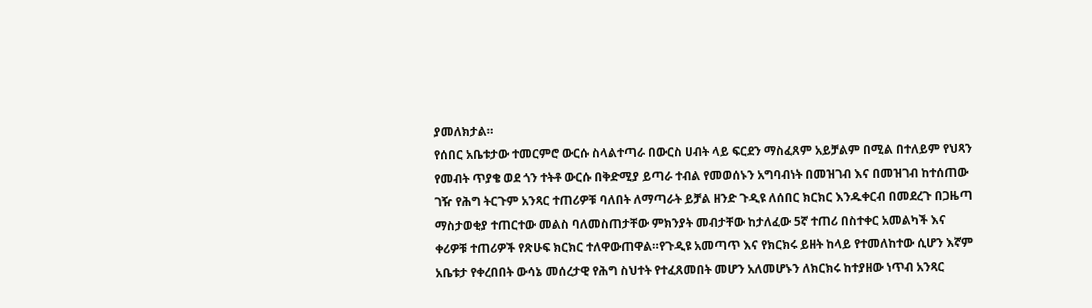ያመለክታል።
የሰበር አቤቱታው ተመርምሮ ውርሱ ስላልተጣራ በውርስ ሀብት ላይ ፍርደን ማስፈጸም አይቻልም በሚል በተለይም የህጻን የመብት ጥያቄ ወደ ጎን ተትቶ ውርሱ በቅድሚያ ይጣራ ተብል የመወሰኑን አግባብነት በመዝገብ እና በመዝገብ ከተሰጠው ገዥ የሕግ ትርጉም አንጻር ተጠሪዎቹ ባለበት ለማጣራት ይቻል ዘንድ ጉዲዩ ለሰበር ክርክር እንዱቀርብ በመደረጉ በጋዜጣ ማስታወቂያ ተጠርተው መልስ ባለመስጠታቸው ምክንያት መብታቸው ከታለፈው 5ኛ ተጠሪ በስተቀር አመልካች እና ቀሪዎቹ ተጠሪዎች የጽሁፍ ክርክር ተለዋውጠዋል።የጉዲዩ አመጣጥ እና የክርክሩ ይዘት ከላይ የተመለከተው ሲሆን እኛም አቤቱታ የቀረበበት ውሳኔ መሰረታዊ የሕግ ስህተት የተፈጸመበት መሆን አለመሆኑን ለክርክሩ ከተያዘው ነጥብ አንጻር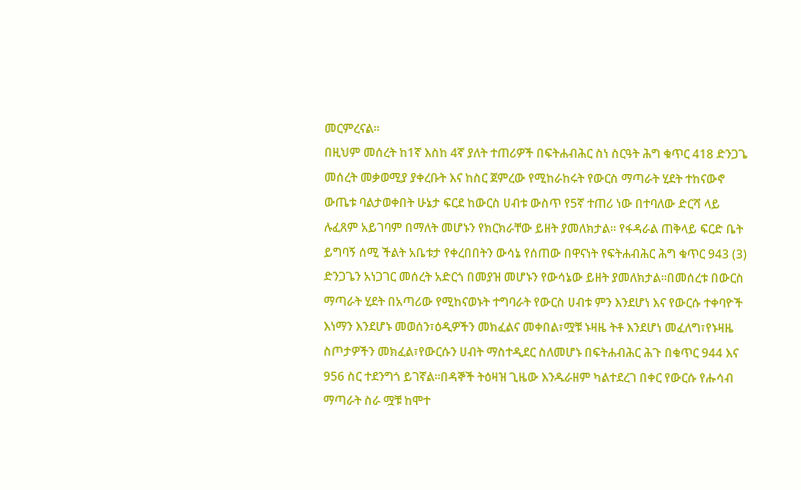መርምረናል።
በዚህም መሰረት ከ1ኛ እስከ 4ኛ ያለት ተጠሪዎች በፍትሐብሕር ስነ ስርዓት ሕግ ቁጥር 418 ድንጋጌ መሰረት መቃወሚያ ያቀረቡት እና ከስር ጀምረው የሚከራከሩት የውርስ ማጣራት ሂደት ተከናውኖ ውጤቱ ባልታወቀበት ሁኔታ ፍርደ ከውርስ ሀብቱ ውስጥ የ5ኛ ተጠሪ ነው በተባለው ድርሻ ላይ ሉፈጸም አይገባም በማለት መሆኑን የክርክራቸው ይዘት ያመለክታል። የፋዳራል ጠቅላይ ፍርድ ቤት ይግባኝ ሰሚ ችልት አቤቱታ የቀረበበትን ውሳኔ የሰጠው በዋናነት የፍትሐብሕር ሕግ ቁጥር 943 (3) ድንጋጌን አነጋገር መሰረት አድርጎ በመያዝ መሆኑን የውሳኔው ይዘት ያመለክታል።በመሰረቱ በውርስ ማጣራት ሂደት በአጣሪው የሚከናወኑት ተግባራት የውርስ ሀብቱ ምን እንደሆነ እና የውርሱ ተቀባዮች እነማን እንደሆኑ መወሰን፣ዕዲዎችን መክፈልና መቀበል፣ሟቹ ኑዛዜ ትቶ እንደሆነ መፈለግ፣የኑዛዜ ስጦታዎችን መክፈል፣የውርሱን ሀብት ማስተዲደር ስለመሆኑ በፍትሐብሕር ሕጉ በቁጥር 944 እና 956 ስር ተደንግጎ ይገኛል።በዳኞች ትዕዛዝ ጊዜው እንዱራዘም ካልተደረገ በቀር የውርሱ የሑሳብ ማጣራት ስራ ሟቹ ከሞተ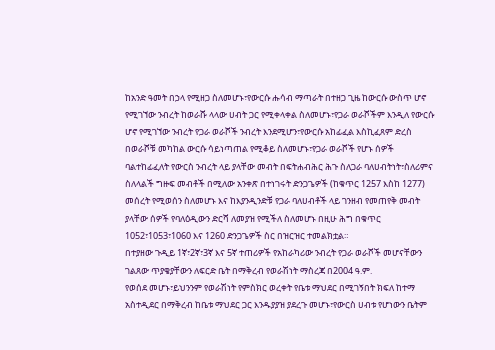ከአንድ ዓመት በኃላ የሚዘጋ ስለመሆኑ፣የውርሱ ሑሳብ ማጣራት በተዘጋ ጊዜ ከውርሱ ውስጥ ሆኖ የሚገኘው ንብረት ከወራሹ ላላው ሀብት ጋር የሚቀላቀል ስለመሆኑ፣የጋራ ወራሾችም እንዲለ የውርሱ ሆኖ የሚገኘው ንብረት የጋራ ወራሾች ንብረት እንደሚሆን፣የውርሱ አከፊፈል እስኪፈጸም ድረስ በወራሾቹ መካከል ውርሱ ሳይነጣጠል የሚቆይ ስለመሆኑ፣የጋራ ወራሾች የሆኑ ሰዎች ባልተከፊፈለት የውርስ ንብረት ላይ ያላቸው መብት በፍትሐብሕር ሕጉ ስለጋራ ባለሀብትነት፣ስለሪምና ስለላልች ግዙፍ መብቶች በሚለው አንቀጽ በተነገሩት ድንጋጌዎች (ከቁጥር 1257 እስከ 1277) መሰረት የሚወሰን ስለመሆኑ እና ከእያንዲንድቹ የጋራ ባለሀብቶች ላይ ገንዘብ የመጠየቅ መብት ያላቸው ሰዎች የባለዕዲውን ድርሻ ለመያዝ የሚችለ ስለመሆኑ በዚሁ ሕግ በቁጥር 1052፣1053፣1060 እና 1260 ድንጋጌዎች ስር በዝርዝር ተመልክቷል።
በተያዘው ጉዲይ 1ኛ፣2ኛ፣3ኛ እና 5ኛ ተጠሪዎች የአከራካሪው ንብረት የጋራ ወራሾች መሆናቸውን ገልጸው ጥያቄያቸውን ለፍርድ ቤት በማቅረብ የወራሽነት ማስረጃ በ2004 ዓ.ም.
የወሰደ መሆኑ፣ይህንንም የወራሽነት የምስክር ወረቀት የቤቱ ማህደር በሚገኝበት ክፍለ ከተማ አስተዲደር በማቅረብ ከቤቱ ማህደር ጋር እንዱያያዝ ያደረጉ መሆኑ፣የውርስ ሀብቱ የሆነውን ቤትም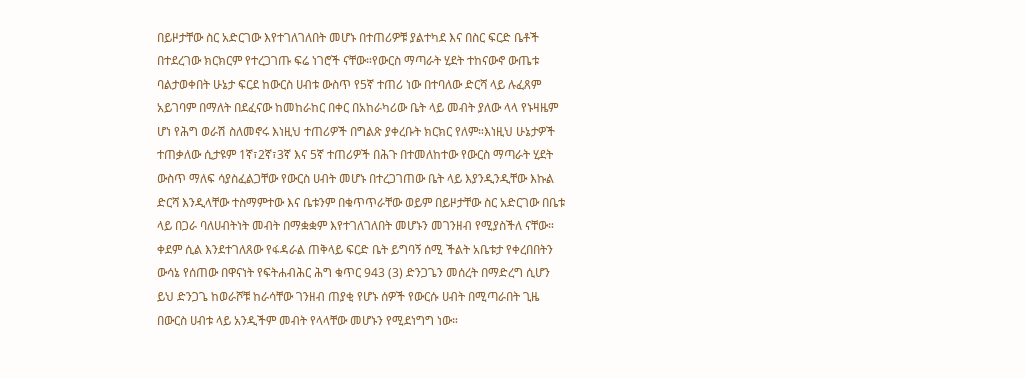በይዞታቸው ስር አድርገው እየተገለገለበት መሆኑ በተጠሪዎቹ ያልተካደ እና በስር ፍርድ ቤቶች በተደረገው ክርክርም የተረጋገጡ ፍሬ ነገሮች ናቸው።የውርስ ማጣራት ሂደት ተከናውኖ ውጤቱ ባልታወቀበት ሁኔታ ፍርደ ከውርስ ሀብቱ ውስጥ የ5ኛ ተጠሪ ነው በተባለው ድርሻ ላይ ሉፈጸም አይገባም በማለት በደፈናው ከመከራከር በቀር በአከራካሪው ቤት ላይ መብት ያለው ላላ የኑዛዜም ሆነ የሕግ ወራሽ ስለመኖሩ እነዚህ ተጠሪዎች በግልጽ ያቀረቡት ክርክር የለም።እነዚህ ሁኔታዎች ተጠቃለው ሲታዩም 1ኛ፣2ኛ፣3ኛ እና 5ኛ ተጠሪዎች በሕጉ በተመለከተው የውርስ ማጣራት ሂደት ውስጥ ማለፍ ሳያስፈልጋቸው የውርስ ሀብት መሆኑ በተረጋገጠው ቤት ላይ እያንዲንዲቸው እኩል ድርሻ እንዲላቸው ተስማምተው እና ቤቱንም በቁጥጥራቸው ወይም በይዞታቸው ስር አድርገው በቤቱ ላይ በጋራ ባለሀብትነት መብት በማቋቋም እየተገለገለበት መሆኑን መገንዘብ የሚያስችለ ናቸው።
ቀደም ሲል እንደተገለጸው የፋዳራል ጠቅላይ ፍርድ ቤት ይግባኝ ሰሚ ችልት አቤቱታ የቀረበበትን ውሳኔ የሰጠው በዋናነት የፍትሐብሕር ሕግ ቁጥር 943 (3) ድንጋጌን መሰረት በማድረግ ሲሆን ይህ ድንጋጌ ከወራሾቹ ከራሳቸው ገንዘብ ጠያቂ የሆኑ ሰዎች የውርሱ ሀብት በሚጣራበት ጊዜ በውርስ ሀብቱ ላይ አንዲችም መብት የላላቸው መሆኑን የሚደነግግ ነው።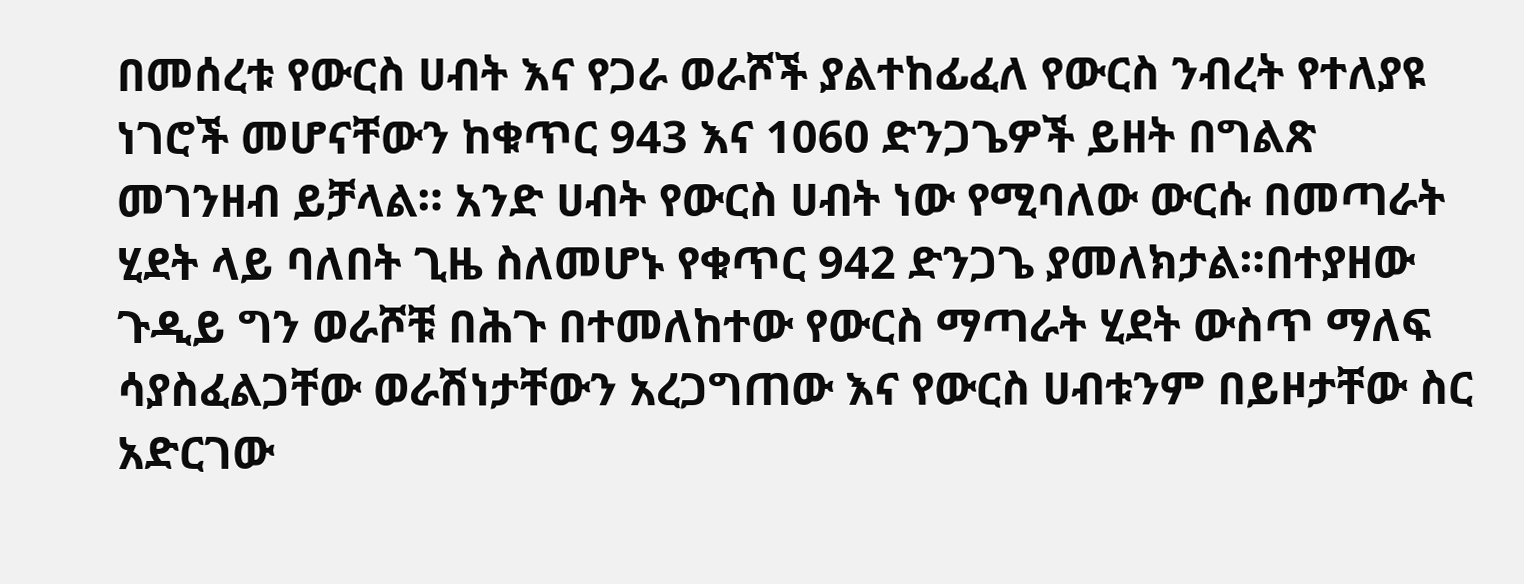በመሰረቱ የውርስ ሀብት እና የጋራ ወራሾች ያልተከፊፈለ የውርስ ንብረት የተለያዩ ነገሮች መሆናቸውን ከቁጥር 943 እና 1060 ድንጋጌዎች ይዘት በግልጽ መገንዘብ ይቻላል። አንድ ሀብት የውርስ ሀብት ነው የሚባለው ውርሱ በመጣራት ሂደት ላይ ባለበት ጊዜ ስለመሆኑ የቁጥር 942 ድንጋጌ ያመለክታል።በተያዘው ጉዲይ ግን ወራሾቹ በሕጉ በተመለከተው የውርስ ማጣራት ሂደት ውስጥ ማለፍ ሳያስፈልጋቸው ወራሽነታቸውን አረጋግጠው እና የውርስ ሀብቱንም በይዞታቸው ስር አድርገው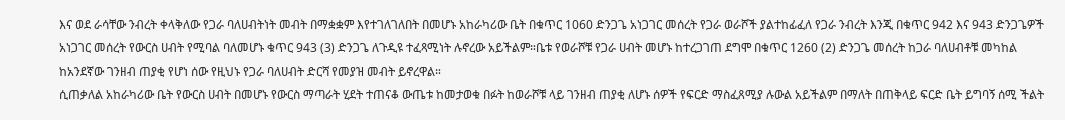እና ወደ ራሳቸው ንብረት ቀላቅለው የጋራ ባለሀብትነት መብት በማቋቋም እየተገለገለበት በመሆኑ አከራካሪው ቤት በቁጥር 1060 ድንጋጌ አነጋገር መሰረት የጋራ ወራሾች ያልተከፊፈለ የጋራ ንብረት እንጂ በቁጥር 942 እና 943 ድንጋጌዎች አነጋገር መሰረት የውርስ ሀብት የሚባል ባለመሆኑ ቁጥር 943 (3) ድንጋጌ ለጉዲዩ ተፈጻሚነት ሉኖረው አይችልም።ቤቱ የወራሾቹ የጋራ ሀብት መሆኑ ከተረጋገጠ ደግሞ በቁጥር 1260 (2) ድንጋጌ መሰረት ከጋራ ባለሀብቶቹ መካከል ከአንደኛው ገንዘብ ጠያቂ የሆነ ሰው የዚህኑ የጋራ ባለሀብት ድርሻ የመያዝ መብት ይኖረዋል።
ሲጠቃለል አከራካሪው ቤት የውርስ ሀብት በመሆኑ የውርስ ማጣራት ሂደት ተጠናቆ ውጤቱ ከመታወቁ በፉት ከወራሾቹ ላይ ገንዘብ ጠያቂ ለሆኑ ሰዎች የፍርድ ማስፈጸሚያ ሉውል አይችልም በማለት በጠቅላይ ፍርድ ቤት ይግባኝ ሰሚ ችልት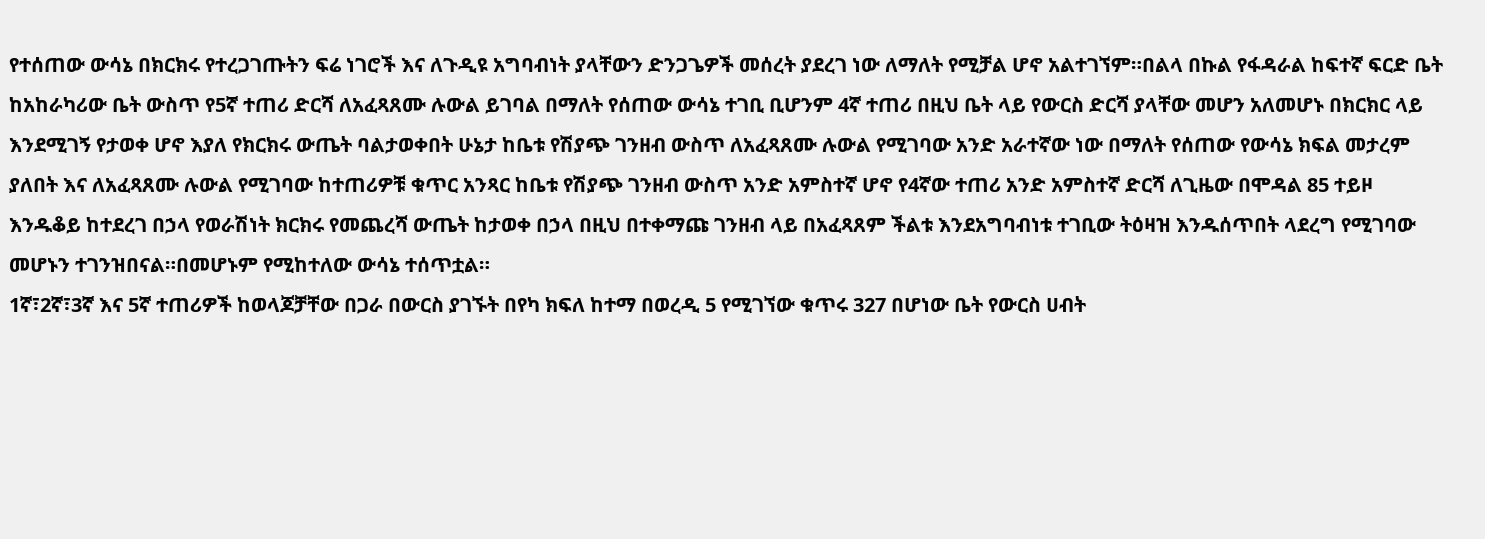የተሰጠው ውሳኔ በክርክሩ የተረጋገጡትን ፍሬ ነገሮች እና ለጉዲዩ አግባብነት ያላቸውን ድንጋጌዎች መሰረት ያደረገ ነው ለማለት የሚቻል ሆኖ አልተገኘም።በልላ በኩል የፋዳራል ከፍተኛ ፍርድ ቤት ከአከራካሪው ቤት ውስጥ የ5ኛ ተጠሪ ድርሻ ለአፈጻጸሙ ሉውል ይገባል በማለት የሰጠው ውሳኔ ተገቢ ቢሆንም 4ኛ ተጠሪ በዚህ ቤት ላይ የውርስ ድርሻ ያላቸው መሆን አለመሆኑ በክርክር ላይ እንደሚገኝ የታወቀ ሆኖ እያለ የክርክሩ ውጤት ባልታወቀበት ሁኔታ ከቤቱ የሽያጭ ገንዘብ ውስጥ ለአፈጻጸሙ ሉውል የሚገባው አንድ አራተኛው ነው በማለት የሰጠው የውሳኔ ክፍል መታረም ያለበት እና ለአፈጻጸሙ ሉውል የሚገባው ከተጠሪዎቹ ቁጥር አንጻር ከቤቱ የሽያጭ ገንዘብ ውስጥ አንድ አምስተኛ ሆኖ የ4ኛው ተጠሪ አንድ አምስተኛ ድርሻ ለጊዜው በሞዳል 85 ተይዞ እንዱቆይ ከተደረገ በኃላ የወራሽነት ክርክሩ የመጨረሻ ውጤት ከታወቀ በኃላ በዚህ በተቀማጩ ገንዘብ ላይ በአፈጻጸም ችልቱ እንደአግባብነቱ ተገቢው ትዕዛዝ እንዱሰጥበት ላደረግ የሚገባው መሆኑን ተገንዝበናል።በመሆኑም የሚከተለው ውሳኔ ተሰጥቷል።
1ኛ፣2ኛ፣3ኛ እና 5ኛ ተጠሪዎች ከወላጆቻቸው በጋራ በውርስ ያገኙት በየካ ክፍለ ከተማ በወረዲ 5 የሚገኘው ቁጥሩ 327 በሆነው ቤት የውርስ ሀብት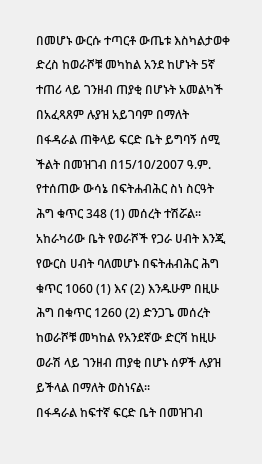በመሆኑ ውርሱ ተጣርቶ ውጤቱ እስካልታወቀ ድረስ ከወራሾቹ መካከል አንደ ከሆኑት 5ኛ ተጠሪ ላይ ገንዘብ ጠያቂ በሆኑት አመልካች በአፈጻጸም ሉያዝ አይገባም በማለት በፋዳራል ጠቅላይ ፍርድ ቤት ይግባኝ ሰሚ ችልት በመዝገብ በ15/10/2007 ዓ.ም. የተሰጠው ውሳኔ በፍትሐብሕር ስነ ስርዓት ሕግ ቁጥር 348 (1) መሰረት ተሽሯል።
አከራካሪው ቤት የወራሾች የጋራ ሀብት እንጂ የውርስ ሀብት ባለመሆኑ በፍትሐብሕር ሕግ ቁጥር 1060 (1) እና (2) እንዱሁም በዚሁ ሕግ በቁጥር 1260 (2) ድንጋጌ መሰረት ከወራሾቹ መካከል የአንደኛው ድርሻ ከዚሁ ወራሽ ላይ ገንዘብ ጠያቂ በሆኑ ሰዎች ሉያዝ ይችላል በማለት ወስነናል።
በፋዳራል ከፍተኛ ፍርድ ቤት በመዝገብ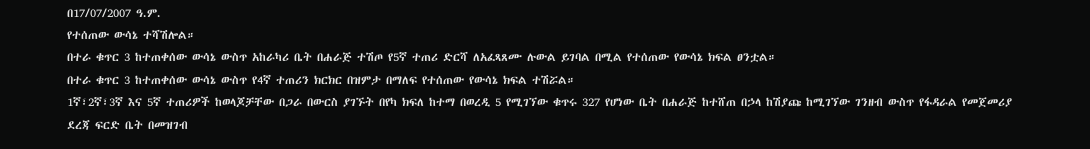በ17/07/2007 ዓ.ም.
የተሰጠው ውሳኔ ተሻሽሎል።
በተራ ቁጥር 3 ከተጠቀሰው ውሳኔ ውስጥ አከራካሪ ቤት በሐራጅ ተሽጦ የ5ኛ ተጠሪ ድርሻ ለአፈጻጸሙ ሉውል ይገባል በሚል የተሰጠው የውሳኔ ክፍል ፀንቷል።
በተራ ቁጥር 3 ከተጠቀሰው ውሳኔ ውስጥ የ4ኛ ተጠሪን ክርክር በዝምታ በማለፍ የተሰጠው የውሳኔ ክፍል ተሽሯል።
1ኛ፣2ኛ፣3ኛ እና 5ኛ ተጠሪዎች ከወላጆቻቸው በጋራ በውርስ ያገኙት በየካ ክፍለ ከተማ በወረዲ 5 የሚገኘው ቁጥሩ 327 የሆነው ቤት በሐራጅ ከተሸጠ በኃላ ከሽያጩ ከሚገኘው ገንዘብ ውስጥ የፋዳራል የመጀመሪያ ደረጃ ፍርድ ቤት በመዝገብ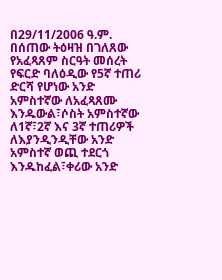በ29/11/2006 ዓ.ም. በሰጠው ትዕዛዝ በገለጸው የአፈጻጸም ስርዓት መሰረት የፍርድ ባለዕዲው የ5ኛ ተጠሪ ድርሻ የሆነው አንድ አምስተኛው ለአፈጻጸሙ እንዱውል፣ሶስት አምስተኛው ለ1ኛ፣2ኛ እና 3ኛ ተጠሪዎች ለእያንዲንዲቸው አንድ አምስተኛ ወጪ ተደርጎ እንዱከፈል፣ቀሪው አንድ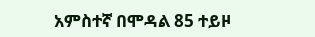አምስተኛ በሞዳል 85 ተይዞ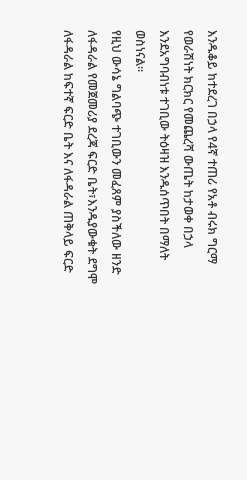እንዱቆይ ከተደረገ በኃላ የ4ኛ ተጠሪ የአቶ ብሩክ ግርማ የወራሽነት ክርክር የመጨረሻ ውጤት ከታወቀ በኃላ እንደአግባብነቱ ተገቢው ትዕዛዝ እንዱሰጥበት በማለት ወስነናል።
የዚህ ውሳኔ ግልባጭ ተገቢውን መፈጸም ያስችለው ዘንድ ለፋዳራል የመጀመሪያ ደረጃ ፍርድ ቤት፣እንዱያውቁት ደግሞ ለፋዳራል ከፍተኛ ፍርድ ቤት እና ለፋዳራል ጠቅላይ ፍርድ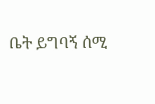ቤት ይግባኝ ሰሚ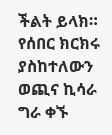ችልት ይላክ።
የሰበር ክርክሩ ያስከተለውን ወጪና ኪሳራ ግራ ቀኙ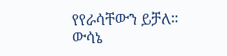የየራሳቸውን ይቻለ።
ውሳኔ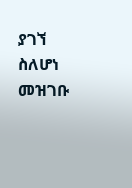ያገኘ ስለሆነ መዝገቡ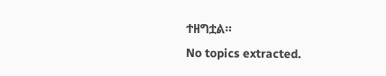ተዘግቷል።
No topics extracted.